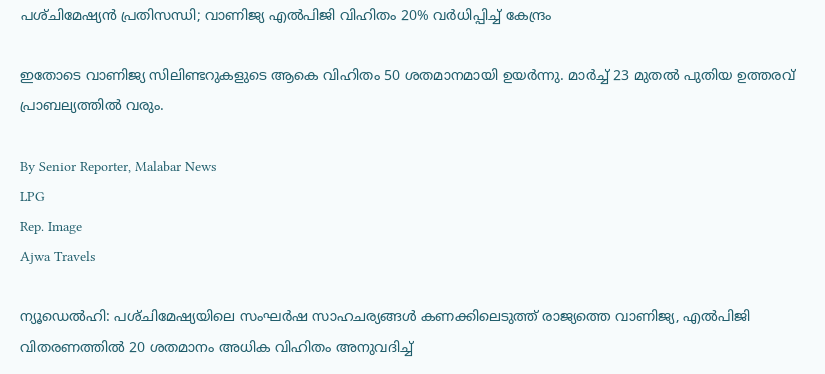പശ്‌ചിമേഷ്യൻ പ്രതിസന്ധി; വാണിജ്യ എൽപിജി വിഹിതം 20% വർധിപ്പിച്ച് കേന്ദ്രം

ഇതോടെ വാണിജ്യ സിലിണ്ടറുകളുടെ ആകെ വിഹിതം 50 ശതമാനമായി ഉയർന്നു. മാർച്ച് 23 മുതൽ പുതിയ ഉത്തരവ് പ്രാബല്യത്തിൽ വരും.

By Senior Reporter, Malabar News
LPG
Rep. Image
Ajwa Travels

ന്യൂഡെൽഹി: പശ്‌ചിമേഷ്യയിലെ സംഘർഷ സാഹചര്യങ്ങൾ കണക്കിലെടുത്ത് രാജ്യത്തെ വാണിജ്യ, എൽപിജി വിതരണത്തിൽ 20 ശതമാനം അധിക വിഹിതം അനുവദിച്ച്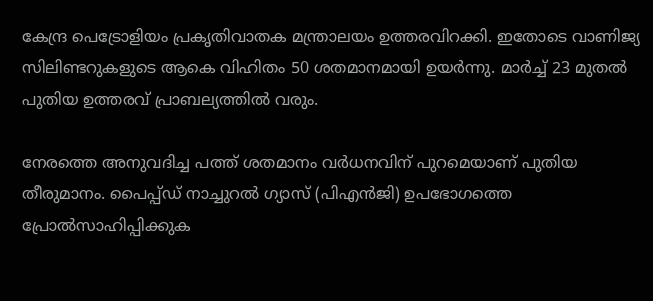കേന്ദ്ര പെട്രോളിയം പ്രകൃതിവാതക മന്ത്രാലയം ഉത്തരവിറക്കി. ഇതോടെ വാണിജ്യ സിലിണ്ടറുകളുടെ ആകെ വിഹിതം 50 ശതമാനമായി ഉയർന്നു. മാർച്ച് 23 മുതൽ പുതിയ ഉത്തരവ് പ്രാബല്യത്തിൽ വരും.

നേരത്തെ അനുവദിച്ച പത്ത് ശതമാനം വർധനവിന് പുറമെയാണ് പുതിയ തീരുമാനം. പൈപ്പ്ഡ് നാച്ചുറൽ ഗ്യാസ് (പിഎൻജി) ഉപഭോഗത്തെ പ്രോൽസാഹിപ്പിക്കുക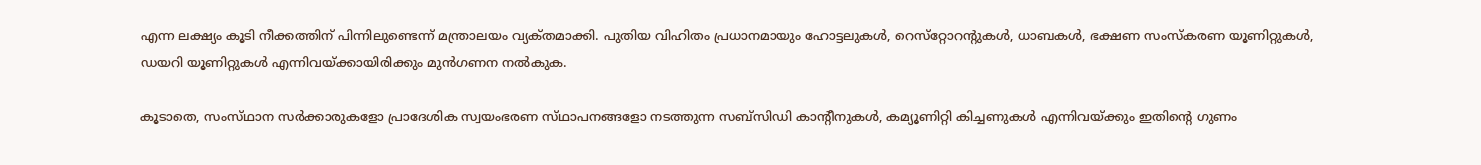എന്ന ലക്ഷ്യം കൂടി നീക്കത്തിന് പിന്നിലുണ്ടെന്ന് മന്ത്രാലയം വ്യക്‌തമാക്കി. പുതിയ വിഹിതം പ്രധാനമായും ഹോട്ടലുകൾ, റെസ്‌റ്റോറന്റുകൾ, ധാബകൾ, ഭക്ഷണ സംസ്‌കരണ യൂണിറ്റുകൾ, ഡയറി യൂണിറ്റുകൾ എന്നിവയ്‌ക്കായിരിക്കും മുൻഗണന നൽകുക.

കൂടാതെ, സംസ്‌ഥാന സർക്കാരുകളോ പ്രാദേശിക സ്വയംഭരണ സ്‌ഥാപനങ്ങളോ നടത്തുന്ന സബ്‌സിഡി കാന്റീനുകൾ, കമ്യൂണിറ്റി കിച്ചണുകൾ എന്നിവയ്‌ക്കും ഇതിന്റെ ഗുണം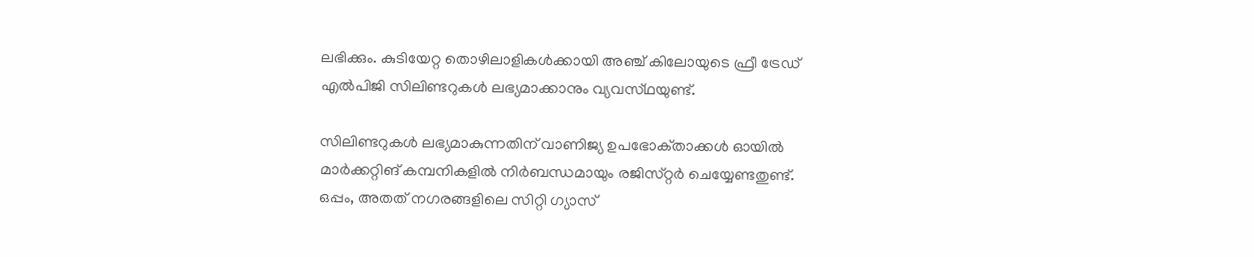ലഭിക്കും. കുടിയേറ്റ തൊഴിലാളികൾക്കായി അഞ്ച് കിലോയുടെ ഫ്രീ ട്രേഡ് എൽപിജി സിലിണ്ടറുകൾ ലഭ്യമാക്കാനും വ്യവസ്‌ഥയുണ്ട്.

സിലിണ്ടറുകൾ ലഭ്യമാകുന്നതിന് വാണിജ്യ ഉപഭോക്‌താക്കൾ ഓയിൽ മാർക്കറ്റിങ് കമ്പനികളിൽ നിർബന്ധമായും രജിസ്‌റ്റർ ചെയ്യേണ്ടതുണ്ട്. ഒപ്പം, അതത് നഗരങ്ങളിലെ സിറ്റി ഗ്യാസ്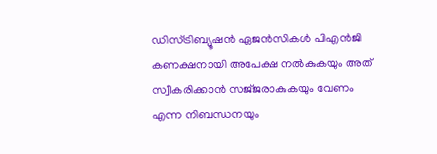ഡിസ്‌ട്രിബ്യൂഷൻ ഏജൻസികൾ പിഎൻജി കണക്ഷനായി അപേക്ഷ നൽകുകയും അത് സ്വീകരിക്കാൻ സജ്‌ജരാകുകയും വേണം എന്ന നിബന്ധനയും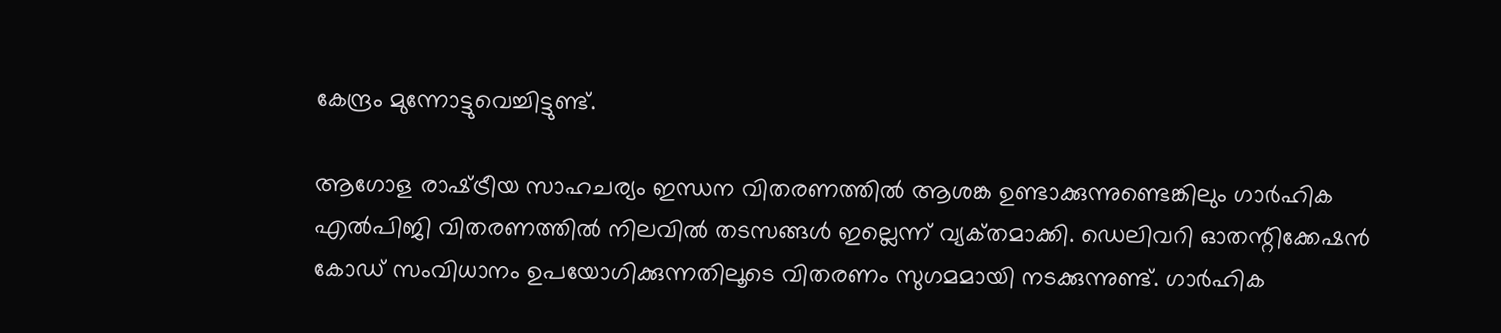കേന്ദ്രം മുന്നോട്ടുവെച്ചിട്ടുണ്ട്.

ആഗോള രാഷ്‌ട്രീയ സാഹചര്യം ഇന്ധന വിതരണത്തിൽ ആശങ്ക ഉണ്ടാക്കുന്നുണ്ടെങ്കിലും ഗാർഹിക എൽപിജി വിതരണത്തിൽ നിലവിൽ തടസങ്ങൾ ഇല്ലെന്ന് വ്യക്‌തമാക്കി. ഡെലിവറി ഓതന്റിക്കേഷൻ കോഡ് സംവിധാനം ഉപയോഗിക്കുന്നതിലൂടെ വിതരണം സുഗമമായി നടക്കുന്നുണ്ട്. ഗാർഹിക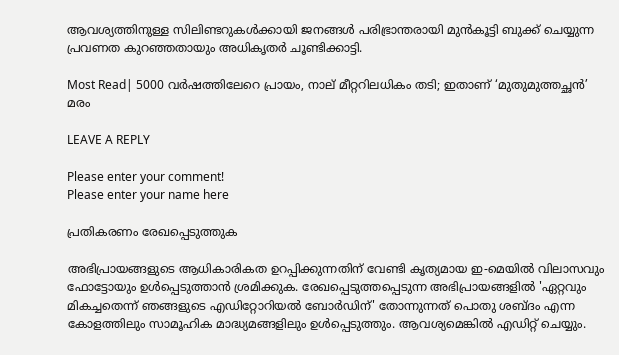ആവശ്യത്തിനുള്ള സിലിണ്ടറുകൾക്കായി ജനങ്ങൾ പരിഭ്രാന്തരായി മുൻകൂട്ടി ബുക്ക് ചെയ്യുന്ന പ്രവണത കുറഞ്ഞതായും അധികൃതർ ചൂണ്ടിക്കാട്ടി.

Most Read| 5000 വർഷത്തിലേറെ പ്രായം, നാല് മീറ്ററിലധികം തടി; ഇതാണ് ‘മുതുമുത്തച്ഛൻ’ മരം

LEAVE A REPLY

Please enter your comment!
Please enter your name here

പ്രതികരണം രേഖപ്പെടുത്തുക

അഭിപ്രായങ്ങളുടെ ആധികാരികത ഉറപ്പിക്കുന്നതിന് വേണ്ടി കൃത്യമായ ഇ-മെയിൽ വിലാസവും ഫോട്ടോയും ഉൾപ്പെടുത്താൻ ശ്രമിക്കുക. രേഖപ്പെടുത്തപ്പെടുന്ന അഭിപ്രായങ്ങളിൽ 'ഏറ്റവും മികച്ചതെന്ന് ഞങ്ങളുടെ എഡിറ്റോറിയൽ ബോർഡിന്' തോന്നുന്നത് പൊതു ശബ്‌ദം എന്ന കോളത്തിലും സാമൂഹിക മാദ്ധ്യമങ്ങളിലും ഉൾപ്പെടുത്തും. ആവശ്യമെങ്കിൽ എഡിറ്റ് ചെയ്യും.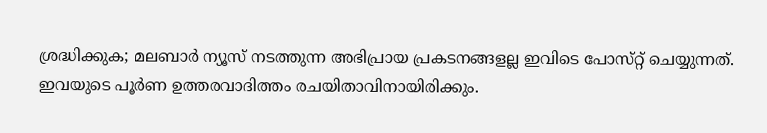ശ്രദ്ധിക്കുക; മലബാർ ന്യൂസ് നടത്തുന്ന അഭിപ്രായ പ്രകടനങ്ങളല്ല ഇവിടെ പോസ്‌റ്റ് ചെയ്യുന്നത്. ഇവയുടെ പൂർണ ഉത്തരവാദിത്തം രചയിതാവിനായിരിക്കും.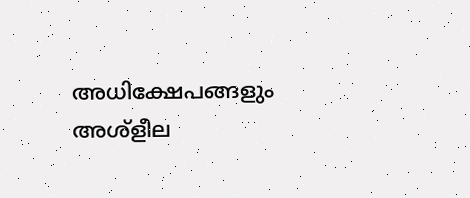അധിക്ഷേപങ്ങളും അശ്‌ളീല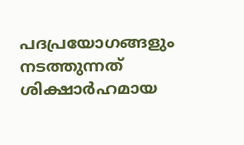പദപ്രയോഗങ്ങളും നടത്തുന്നത് ശിക്ഷാർഹമായ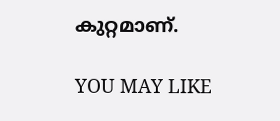കുറ്റമാണ്.

YOU MAY LIKE